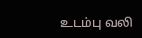உடம்பு வலி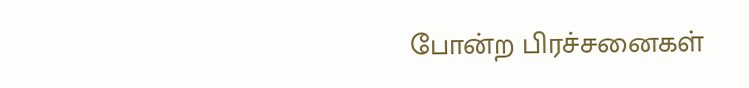போன்ற பிரச்சனைகள்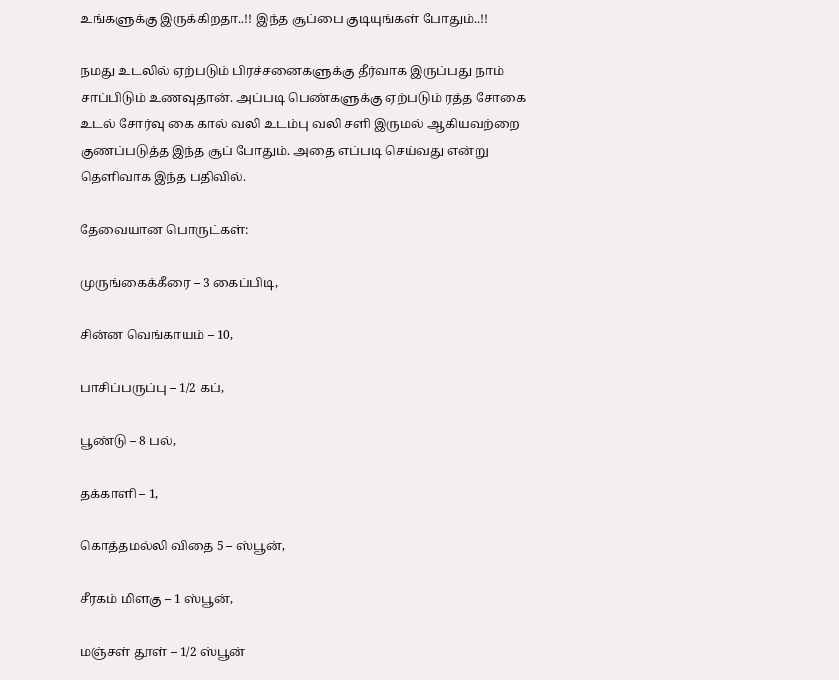உங்களுக்கு இருக்கிறதா..!! இந்த சூப்பை குடியுங்கள் போதும்..!!

நமது உடலில் ஏற்படும் பிரச்சனைகளுக்கு தீர்வாக இருப்பது நாம் சாப்பிடும் உணவுதான். அப்படி பெண்களுக்கு ஏற்படும் ரத்த சோகை உடல் சோர்வு கை கால் வலி உடம்பு வலி சளி இருமல் ஆகியவற்றை குணப்படுத்த இந்த சூப் போதும். அதை எப்படி செய்வது என்று தெளிவாக இந்த பதிவில்.

தேவையான பொருட்கள்:

முருங்கைக்கீரை – 3 கைப்பிடி,

சின்ன வெங்காயம் – 10,

பாசிப்பருப்பு – 1/2 கப்,

பூண்டு – 8 பல்,

தக்காளி – 1,

கொத்தமல்லி விதை 5 – ஸ்பூன்,

சீரகம் மிளகு – 1 ஸ்பூன்,

மஞ்சள் தூள் – 1/2 ஸ்பூன்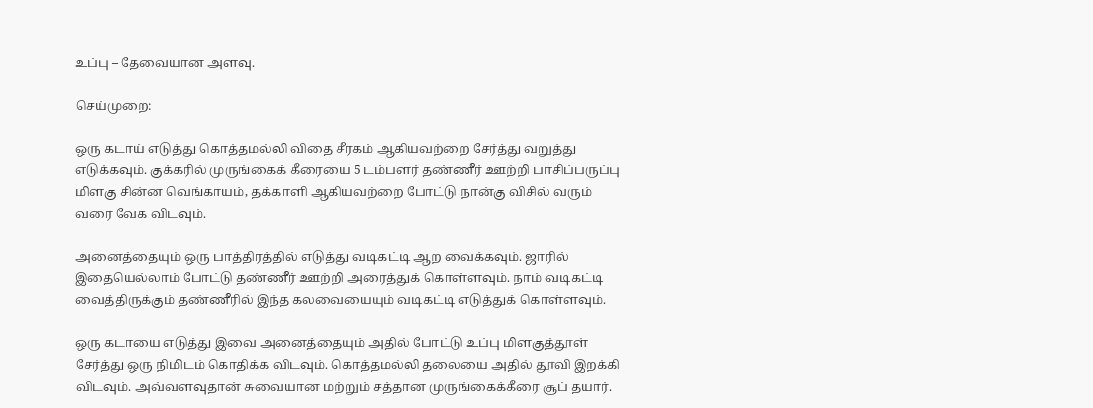உப்பு – தேவையான அளவு.

செய்முறை:

ஒரு கடாய் எடுத்து கொத்தமல்லி விதை சீரகம் ஆகியவற்றை சேர்த்து வறுத்து எடுக்கவும். குக்கரில் முருங்கைக் கீரையை 5 டம்பளர் தண்ணீர் ஊற்றி பாசிப்பருப்பு மிளகு சின்ன வெங்காயம், தக்காளி ஆகியவற்றை போட்டு நான்கு விசில் வரும் வரை வேக விடவும்.

அனைத்தையும் ஒரு பாத்திரத்தில் எடுத்து வடிகட்டி ஆற வைக்கவும். ஜாரில் இதையெல்லாம் போட்டு தண்ணீர் ஊற்றி அரைத்துக் கொள்ளவும். நாம் வடிகட்டி வைத்திருக்கும் தண்ணீரில் இந்த கலவையையும் வடிகட்டி எடுத்துக் கொள்ளவும்.

ஒரு கடாயை எடுத்து இவை அனைத்தையும் அதில் போட்டு உப்பு மிளகுத்தூள் சேர்த்து ஒரு நிமிடம் கொதிக்க விடவும். கொத்தமல்லி தலையை அதில் தூவி இறக்கி விடவும். அவ்வளவுதான் சுவையான மற்றும் சத்தான முருங்கைக்கீரை சூப் தயார்.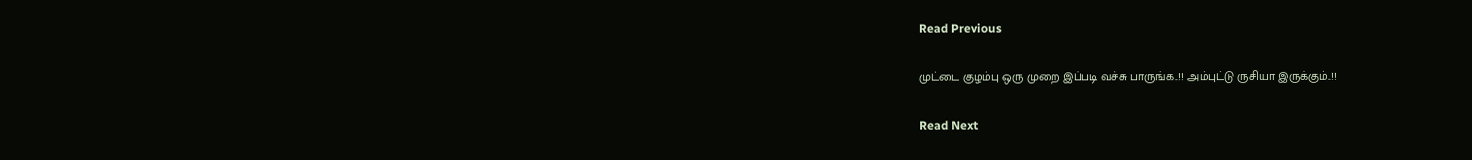Read Previous

முட்டை குழம்பு ஒரு முறை இப்படி வச்சு பாருங்க..!! அம்புட்டு ருசியா இருக்கும்..!!

Read Next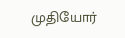முதியோர்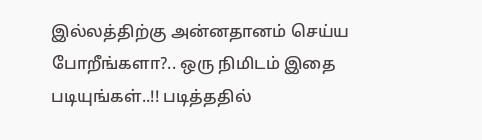இல்லத்திற்கு அன்னதானம் செய்ய போறீங்களா?.. ஒரு நிமிடம் இதை படியுங்கள்..!! படித்ததில்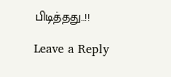பிடித்தது..!!

Leave a Reply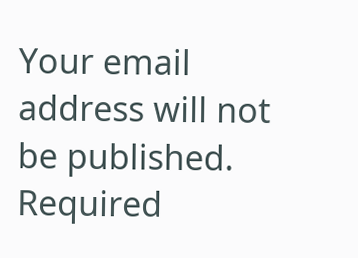Your email address will not be published. Required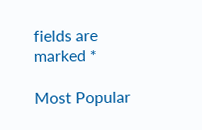fields are marked *

Most Popular